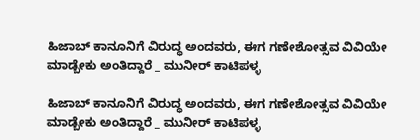ಹಿಜಾಬ್ ಕಾನೂನಿಗೆ ವಿರುದ್ಧ ಅಂದವರು, ಈಗ ಗಣೇಶೋತ್ಸವ ವಿವಿಯೇ ಮಾಡ್ಬೇಕು ಅಂತಿದ್ದಾರೆ _ ಮುನೀರ್ ಕಾಟಿಪಳ್ಳ

ಹಿಜಾಬ್ ಕಾನೂನಿಗೆ ವಿರುದ್ಧ ಅಂದವರು, ಈಗ ಗಣೇಶೋತ್ಸವ ವಿವಿಯೇ ಮಾಡ್ಬೇಕು ಅಂತಿದ್ದಾರೆ _ ಮುನೀರ್ ಕಾಟಿಪಳ್ಳ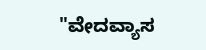"ವೇದವ್ಯಾಸ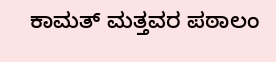ಕಾಮತ್ ಮತ್ತವರ ಪಠಾಲಂ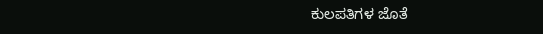ಕುಲಪತಿಗಳ ಜೊತೆ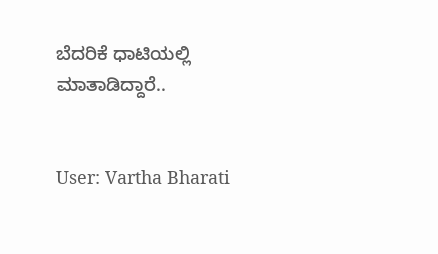ಬೆದರಿಕೆ ಧಾಟಿಯಲ್ಲಿ ಮಾತಾಡಿದ್ದಾರೆ..


User: Vartha Bharati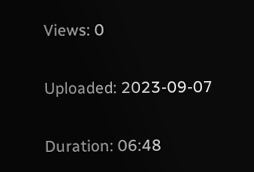Views: 0

Uploaded: 2023-09-07

Duration: 06:48